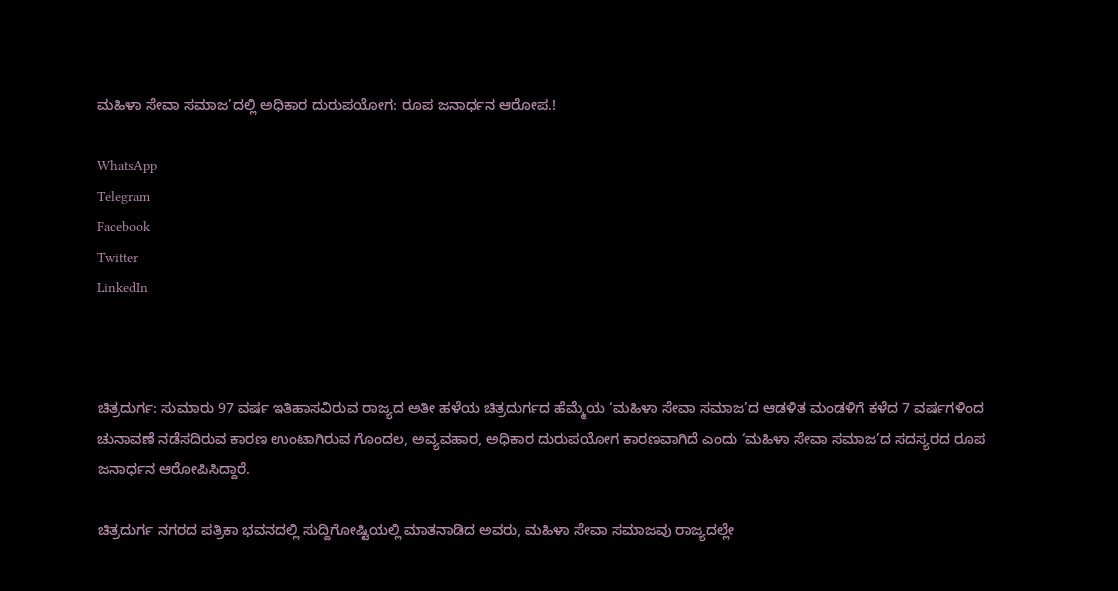ಮಹಿಳಾ ಸೇವಾ ಸಮಾಜ’ದಲ್ಲಿ ಅಧಿಕಾರ ದುರುಪಯೋಗ: ರೂಪ ಜನಾರ್ಧನ ಆರೋಪ.!

WhatsApp
Telegram
Facebook
Twitter
LinkedIn



ಚಿತ್ರದುರ್ಗ: ಸುಮಾರು 97 ವರ್ಷ ಇತಿಹಾಸವಿರುವ ರಾಜ್ಯದ ಅತೀ ಹಳೆಯ ಚಿತ್ರದುರ್ಗದ ಹೆಮ್ಮೆಯ ‘ಮಹಿಳಾ ಸೇವಾ ಸಮಾಜ’ದ ಆಡಳಿತ ಮಂಡಳಿಗೆ ಕಳೆದ 7 ವರ್ಷಗಳಿಂದ ಚುನಾವಣೆ ನಡೆಸದಿರುವ ಕಾರಣ ಉಂಟಾಗಿರುವ ಗೊಂದಲ, ಅವ್ಯವಹಾರ, ಅಧಿಕಾರ ದುರುಪಯೋಗ ಕಾರಣವಾಗಿದೆ ಎಂದು ‘ಮಹಿಳಾ ಸೇವಾ ಸಮಾಜ’ದ ಸದಸ್ಯರದ ರೂಪ ಜನಾರ್ಧನ ಆರೋಪಿಸಿದ್ದಾರೆ.

ಚಿತ್ರದುರ್ಗ ನಗರದ ಪತ್ರಿಕಾ ಭವನದಲ್ಲಿ ಸುದ್ದಿಗೋಷ್ಟಿಯಲ್ಲಿ ಮಾತನಾಡಿದ ಅವರು, ಮಹಿಳಾ ಸೇವಾ ಸಮಾಜವು ರಾಜ್ಯದಲ್ಲೇ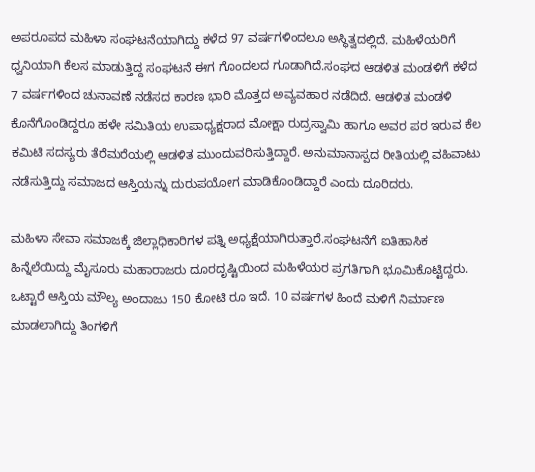ಅಪರೂಪದ ಮಹಿಳಾ ಸಂಘಟನೆಯಾಗಿದ್ದು ಕಳೆದ 97 ವರ್ಷಗಳಿಂದಲೂ ಅಸ್ಥಿತ್ವದಲ್ಲಿದೆ. ಮಹಿಳೆಯರಿಗೆ ಧ್ವನಿಯಾಗಿ ಕೆಲಸ ಮಾಡುತ್ತಿದ್ದ ಸಂಘಟನೆ ಈಗ ಗೊಂದಲದ ಗೂಡಾಗಿದೆ.ಸಂಘದ ಆಡಳಿತ ಮಂಡಳಿಗೆ ಕಳೆದ 7 ವರ್ಷಗಳಿಂದ ಚುನಾವಣೆ ನಡೆಸದ ಕಾರಣ ಭಾರಿ ಮೊತ್ತದ ಅವ್ಯವಹಾರ ನಡೆದಿದೆ. ಆಡಳಿತ ಮಂಡಳಿ ಕೊನೆಗೊಂಡಿದ್ದರೂ ಹಳೇ ಸಮಿತಿಯ ಉಪಾಧ್ಯಕ್ಷರಾದ ಮೋಕ್ಷಾ ರುದ್ರಸ್ವಾಮಿ ಹಾಗೂ ಅವರ ಪರ ಇರುವ ಕೆಲ ಕಮಿಟಿ ಸದಸ್ಯರು ತೆರೆಮರೆಯಲ್ಲಿ ಆಡಳಿತ ಮುಂದುವರಿಸುತ್ತಿದ್ದಾರೆ. ಅನುಮಾನಾಸ್ಪದ ರೀತಿಯಲ್ಲಿ ವಹಿವಾಟು ನಡೆಸುತ್ತಿದ್ದು ಸಮಾಜದ ಆಸ್ತಿಯನ್ನು ದುರುಪಯೋಗ ಮಾಡಿಕೊಂಡಿದ್ದಾರೆ ಎಂದು ದೂರಿದರು.

ಮಹಿಳಾ ಸೇವಾ ಸಮಾಜಕ್ಕೆ ಜಿಲ್ಲಾಧಿಕಾರಿಗಳ ಪತ್ನಿ ಅಧ್ಯಕ್ಷೆಯಾಗಿರುತ್ತಾರೆ.ಸಂಘಟನೆಗೆ ಐತಿಹಾಸಿಕ ಹಿನ್ನೆಲೆಯಿದ್ದು ಮೈಸೂರು ಮಹಾರಾಜರು ದೂರದೃಷ್ಟಿಯಿಂದ ಮಹಿಳೆಯರ ಪ್ರಗತಿಗಾಗಿ ಭೂಮಿಕೊಟ್ಟಿದ್ದರು. ಒಟ್ಟಾರೆ ಆಸ್ತಿಯ ಮೌಲ್ಯ ಅಂದಾಜು 150 ಕೋಟಿ ರೂ ಇದೆ. 10 ವರ್ಷಗಳ ಹಿಂದೆ ಮಳಿಗೆ ನಿರ್ಮಾಣ ಮಾಡಲಾಗಿದ್ದು ತಿಂಗಳಿಗೆ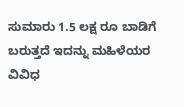ಸುಮಾರು 1.5 ಲಕ್ಷ ರೂ ಬಾಡಿಗೆ ಬರುತ್ತದೆ ಇದನ್ನು ಮಹಿಳೆಯರ ವಿವಿಧ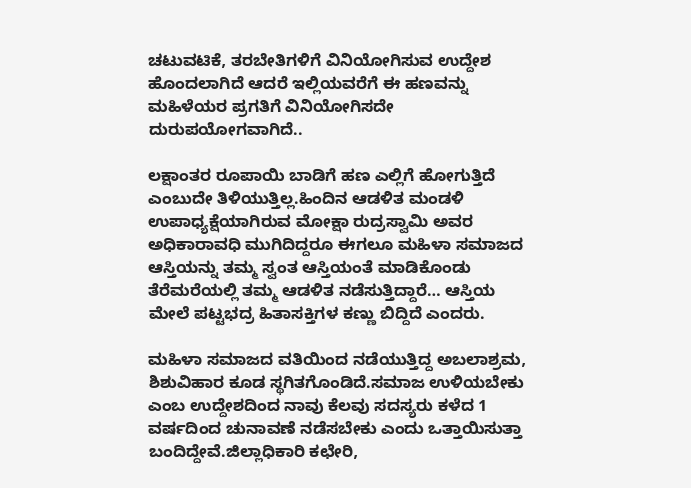ಚಟುವಟಿಕೆ, ತರಬೇತಿಗಳಿಗೆ ವಿನಿಯೋಗಿಸುವ ಉದ್ದೇಶ ಹೊಂದಲಾಗಿದೆ ಆದರೆ ಇಲ್ಲಿಯವರೆಗೆ ಈ ಹಣವನ್ನು ಮಹಿಳೆಯರ ಪ್ರಗತಿಗೆ ವಿನಿಯೋಗಿಸದೇ ದುರುಪಯೋಗವಾಗಿದೆ..

ಲಕ್ಷಾಂತರ ರೂಪಾಯಿ ಬಾಡಿಗೆ ಹಣ ಎಲ್ಲಿಗೆ ಹೋಗುತ್ತಿದೆ ಎಂಬುದೇ ತಿಳಿಯುತ್ತಿಲ್ಲ.ಹಿಂದಿನ ಆಡಳಿತ ಮಂಡಳಿ ಉಪಾಧ್ಯಕ್ಷೆಯಾಗಿರುವ ಮೋಕ್ಷಾ ರುದ್ರಸ್ವಾಮಿ ಅವರ ಅಧಿಕಾರಾವಧಿ ಮುಗಿದಿದ್ದರೂ ಈಗಲೂ ಮಹಿಳಾ ಸಮಾಜದ ಆಸ್ತಿಯನ್ನು ತಮ್ಮ ಸ್ವಂತ ಆಸ್ತಿಯಂತೆ ಮಾಡಿಕೊಂಡು ತೆರೆಮರೆಯಲ್ಲಿ ತಮ್ಮ ಆಡಳಿತ ನಡೆಸುತ್ತಿದ್ದಾರೆ… ಆಸ್ತಿಯ ಮೇಲೆ ಪಟ್ಟಭದ್ರ ಹಿತಾಸಕ್ತಿಗಳ ಕಣ್ಣು ಬಿದ್ದಿದೆ ಎಂದರು.

ಮಹಿಳಾ ಸಮಾಜದ ವತಿಯಿಂದ ನಡೆಯುತ್ತಿದ್ದ ಅಬಲಾಶ್ರಮ, ಶಿಶುವಿಹಾರ ಕೂಡ ಸ್ಥಗಿತಗೊಂಡಿದೆ.ಸಮಾಜ ಉಳಿಯಬೇಕು ಎಂಬ ಉದ್ದೇಶದಿಂದ ನಾವು ಕೆಲವು ಸದಸ್ಯರು ಕಳೆದ 1 ವರ್ಷದಿಂದ ಚುನಾವಣೆ ನಡೆಸಬೇಕು ಎಂದು ಒತ್ತಾಯಿಸುತ್ತಾ ಬಂದಿದ್ದೇವೆ.ಜಿಲ್ಲಾಧಿಕಾರಿ ಕಛೇರಿ,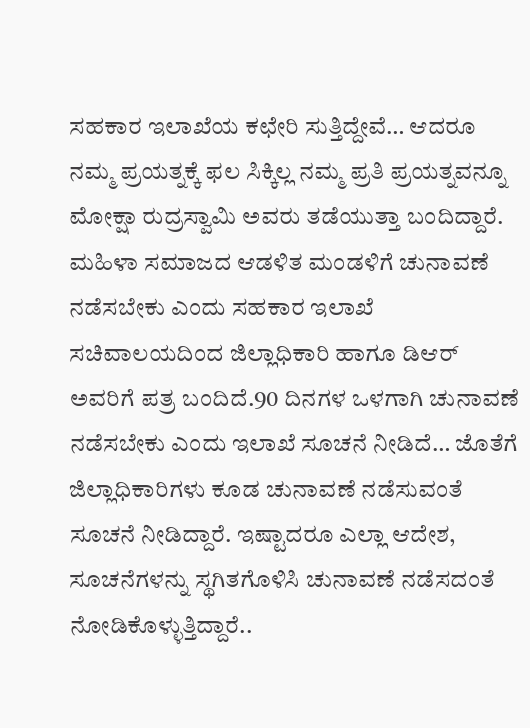ಸಹಕಾರ ಇಲಾಖೆಯ ಕಛೇರಿ ಸುತ್ತಿದ್ದೇವೆ… ಆದರೂ ನಮ್ಮ ಪ್ರಯತ್ನಕ್ಕೆ ಫಲ ಸಿಕ್ಕಿಲ್ಲ ನಮ್ಮ ಪ್ರತಿ ಪ್ರಯತ್ನವನ್ನೂ ಮೋಕ್ಷಾ ರುದ್ರಸ್ವಾಮಿ ಅವರು ತಡೆಯುತ್ತಾ ಬಂದಿದ್ದಾರೆ. ಮಹಿಳಾ ಸಮಾಜದ ಆಡಳಿತ ಮಂಡಳಿಗೆ ಚುನಾವಣೆ ನಡೆಸಬೇಕು ಎಂದು ಸಹಕಾರ ಇಲಾಖೆ ಸಚಿವಾಲಯದಿಂದ ಜಿಲ್ಲಾಧಿಕಾರಿ ಹಾಗೂ ಡಿಆರ್ ಅವರಿಗೆ ಪತ್ರ ಬಂದಿದೆ.90 ದಿನಗಳ ಒಳಗಾಗಿ ಚುನಾವಣೆ ನಡೆಸಬೇಕು ಎಂದು ಇಲಾಖೆ ಸೂಚನೆ ನೀಡಿದೆ… ಜೊತೆಗೆ ಜಿಲ್ಲಾಧಿಕಾರಿಗಳು ಕೂಡ ಚುನಾವಣೆ ನಡೆಸುವಂತೆ ಸೂಚನೆ ನೀಡಿದ್ದಾರೆ. ಇಷ್ಟಾದರೂ ಎಲ್ಲಾ ಆದೇಶ, ಸೂಚನೆಗಳನ್ನು ಸ್ಥಗಿತಗೊಳಿಸಿ ಚುನಾವಣೆ ನಡೆಸದಂತೆ ನೋಡಿಕೊಳ್ಳುತ್ತಿದ್ದಾರೆ..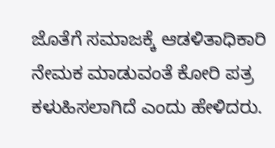ಜೊತೆಗೆ ಸಮಾಜಕ್ಕೆ ಆಡಳಿತಾಧಿಕಾರಿ ನೇಮಕ ಮಾಡುವಂತೆ ಕೋರಿ ಪತ್ರ ಕಳುಹಿಸಲಾಗಿದೆ ಎಂದು ಹೇಳಿದರು.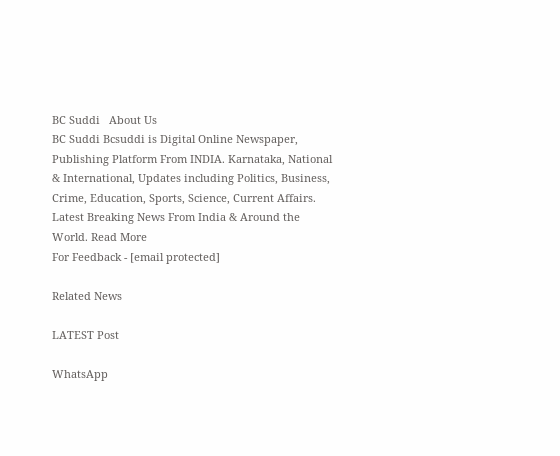BC Suddi   About Us
BC Suddi Bcsuddi is Digital Online Newspaper, Publishing Platform From INDIA. Karnataka, National & International, Updates including Politics, Business, Crime, Education, Sports, Science, Current Affairs. Latest Breaking News From India & Around the World. Read More
For Feedback - [email protected]

Related News

LATEST Post

WhatsApp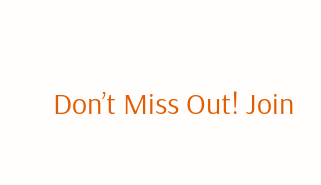Don’t Miss Out! Join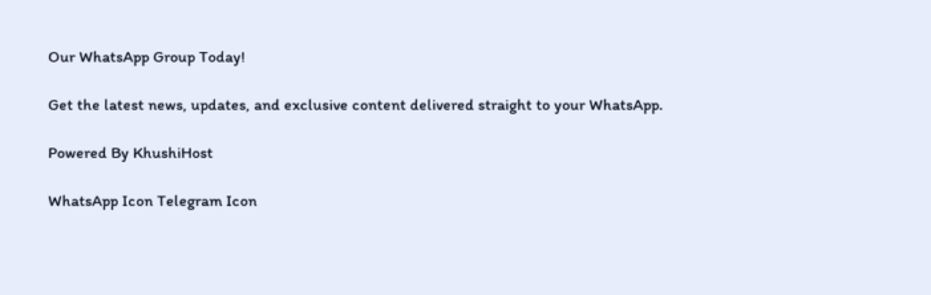Our WhatsApp Group Today!

Get the latest news, updates, and exclusive content delivered straight to your WhatsApp.

Powered By KhushiHost

WhatsApp Icon Telegram Icon